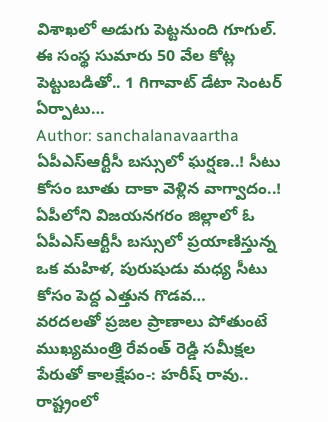విశాఖలో అడుగు పెట్టనుంది గూగుల్. ఈ సంస్థ సుమారు 50 వేల కోట్ల పెట్టుబడితో.. 1 గిగావాట్ డేటా సెంటర్ ఏర్పాటు…
Author: sanchalanavaartha
ఏపీఎస్ఆర్టీసీ బస్సులో ఘర్షణ..! సీటు కోసం బూతు దాకా వెళ్లిన వాగ్వాదం..!
ఏపీలోని విజయనగరం జిల్లాలో ఓ ఏపీఎస్ఆర్టీసీ బస్సులో ప్రయాణిస్తున్న ఒక మహిళ, పురుషుడు మధ్య సీటు కోసం పెద్ద ఎత్తున గొడవ…
వరదలతో ప్రజల ప్రాణాలు పోతుంటే ముఖ్యమంత్రి రేవంత్ రెడ్డి సమీక్షల పేరుతో కాలక్షేపం-: హరీష్ రావు..
రాష్ట్రంలో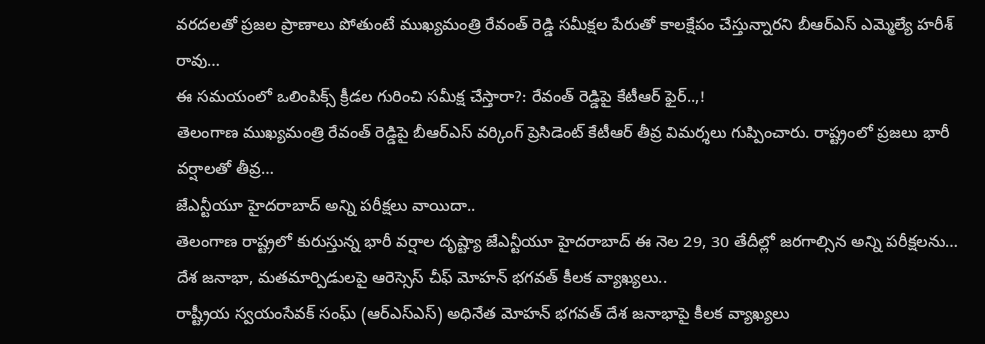వరదలతో ప్రజల ప్రాణాలు పోతుంటే ముఖ్యమంత్రి రేవంత్ రెడ్డి సమీక్షల పేరుతో కాలక్షేపం చేస్తున్నారని బీఆర్ఎస్ ఎమ్మెల్యే హరీశ్ రావు…
ఈ సమయంలో ఒలింపిక్స్ క్రీడల గురించి సమీక్ష చేస్తారా?: రేవంత్ రెడ్డిపై కేటీఆర్ ఫైర్..,!
తెలంగాణ ముఖ్యమంత్రి రేవంత్ రెడ్డిపై బీఆర్ఎస్ వర్కింగ్ ప్రెసిడెంట్ కేటీఆర్ తీవ్ర విమర్శలు గుప్పించారు. రాష్ట్రంలో ప్రజలు భారీ వర్షాలతో తీవ్ర…
జేఎన్టీయూ హైదరాబాద్ అన్ని పరీక్షలు వాయిదా..
తెలంగాణ రాష్ట్రలో కురుస్తున్న భారీ వర్షాల దృష్ట్యా జేఎన్టీయూ హైదరాబాద్ ఈ నెల 29, 30 తేదీల్లో జరగాల్సిన అన్ని పరీక్షలను…
దేశ జనాభా, మతమార్పిడులపై ఆరెస్సెస్ చీఫ్ మోహన్ భగవత్ కీలక వ్యాఖ్యలు..
రాష్ట్రీయ స్వయంసేవక్ సంఘ్ (ఆర్ఎస్ఎస్) అధినేత మోహన్ భగవత్ దేశ జనాభాపై కీలక వ్యాఖ్యలు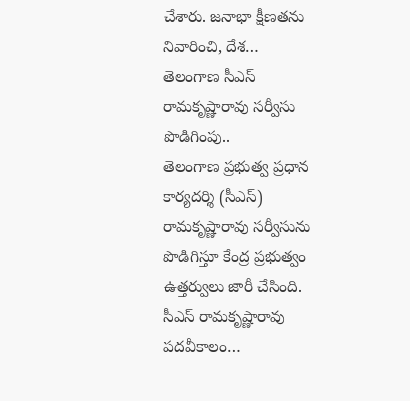చేశారు. జనాభా క్షీణతను నివారించి, దేశ…
తెలంగాణ సీఎస్ రామకృష్ణారావు సర్వీసు పొడిగింపు..
తెలంగాణ ప్రభుత్వ ప్రధాన కార్యదర్శి (సీఎస్) రామకృష్ణారావు సర్వీసును పొడిగిస్తూ కేంద్ర ప్రభుత్వం ఉత్తర్వులు జారీ చేసింది. సీఎస్ రామకృష్ణారావు పదవీకాలం…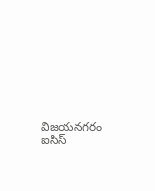విజయనగరం ఐసిస్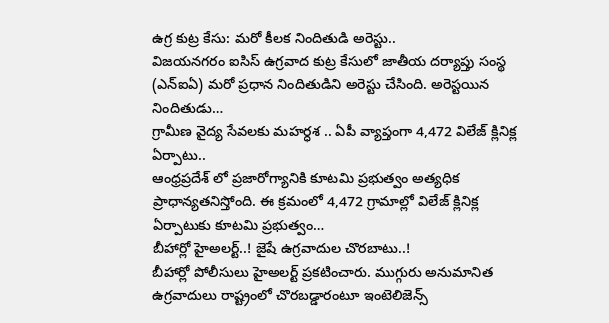ఉగ్ర కుట్ర కేసు: మరో కీలక నిందితుడి అరెస్టు..
విజయనగరం ఐసిస్ ఉగ్రవాద కుట్ర కేసులో జాతీయ దర్యాప్తు సంస్థ (ఎన్ఐఏ) మరో ప్రధాన నిందితుడిని అరెస్టు చేసింది. అరెస్టయిన నిందితుడు…
గ్రామీణ వైద్య సేవలకు మహర్ధశ .. ఏపీ వ్యాప్తంగా 4,472 విలేజ్ క్లినిక్ల ఏర్పాటు..
ఆంధ్రప్రదేశ్ లో ప్రజారోగ్యానికి కూటమి ప్రభుత్వం అత్యధిక ప్రాధాన్యతనిస్తోంది. ఈ క్రమంలో 4,472 గ్రామాల్లో విలేజ్ క్లినిక్ల ఏర్పాటుకు కూటమి ప్రభుత్వం…
బీహార్లో హైఅలర్ట్..! జైషే ఉగ్రవాదుల చొరబాటు..!
బీహార్లో పోలీసులు హైఅలర్ట్ ప్రకటించారు. ముగ్గురు అనుమానిత ఉగ్రవాదులు రాష్ట్రంలో చొరబడ్డారంటూ ఇంటెలిజెన్స్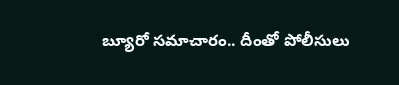బ్యూరో సమాచారం.. దీంతో పోలీసులు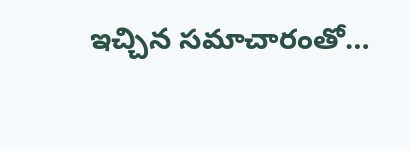ఇచ్చిన సమాచారంతో…